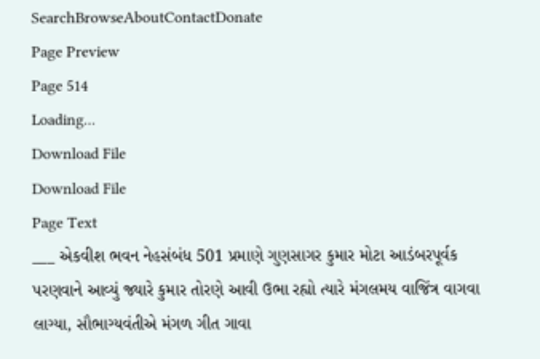SearchBrowseAboutContactDonate
Page Preview
Page 514
Loading...
Download File
Download File
Page Text
___ એકવીશ ભવન નેહસંબંધ 501 પ્રમાણે ગુણસાગર કુમાર મોટા આડંબરપૂર્વક પરણવાને આવ્યું જ્યારે કુમાર તોરણે આવી ઉભા રહ્યો ત્યારે મંગલમય વાજિંત્ર વાગવા લાગ્યા, સૌભાગ્યવંતીએ મંગળ ગીત ગાવા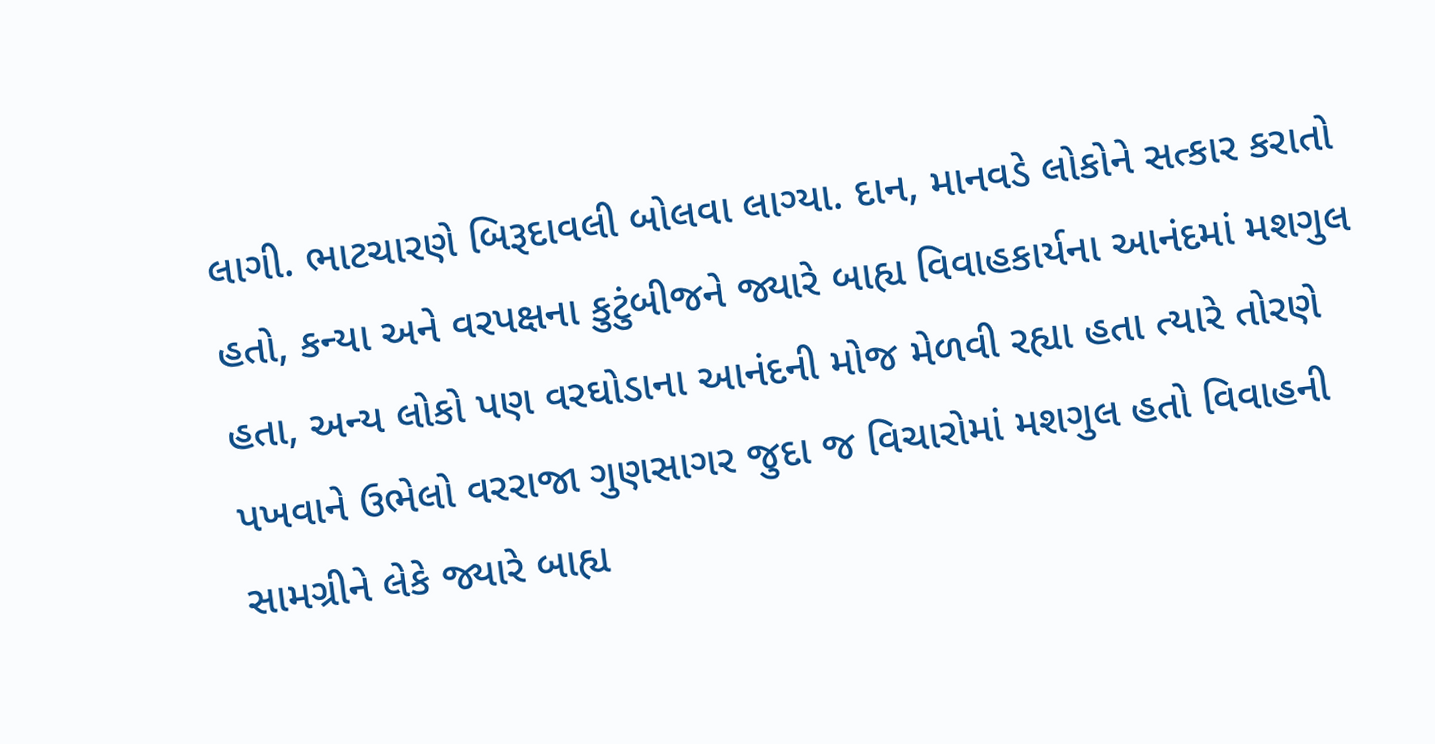લાગી. ભાટચારણે બિરૂદાવલી બોલવા લાગ્યા. દાન, માનવડે લોકોને સત્કાર કરાતો હતો, કન્યા અને વરપક્ષના કુટુંબીજને જ્યારે બાહ્ય વિવાહકાર્યના આનંદમાં મશગુલ હતા, અન્ય લોકો પણ વરઘોડાના આનંદની મોજ મેળવી રહ્યા હતા ત્યારે તોરણે પખવાને ઉભેલો વરરાજા ગુણસાગર જુદા જ વિચારોમાં મશગુલ હતો વિવાહની સામગ્રીને લેકે જ્યારે બાહ્ય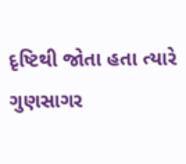દૃષ્ટિથી જોતા હતા ત્યારે ગુણસાગર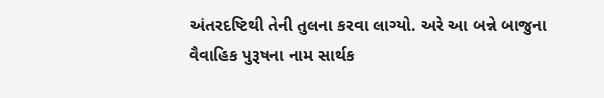અંતરદષ્ટિથી તેની તુલના કરવા લાગ્યો. અરે આ બન્ને બાજુના વૈવાહિક પુરૂષના નામ સાર્થક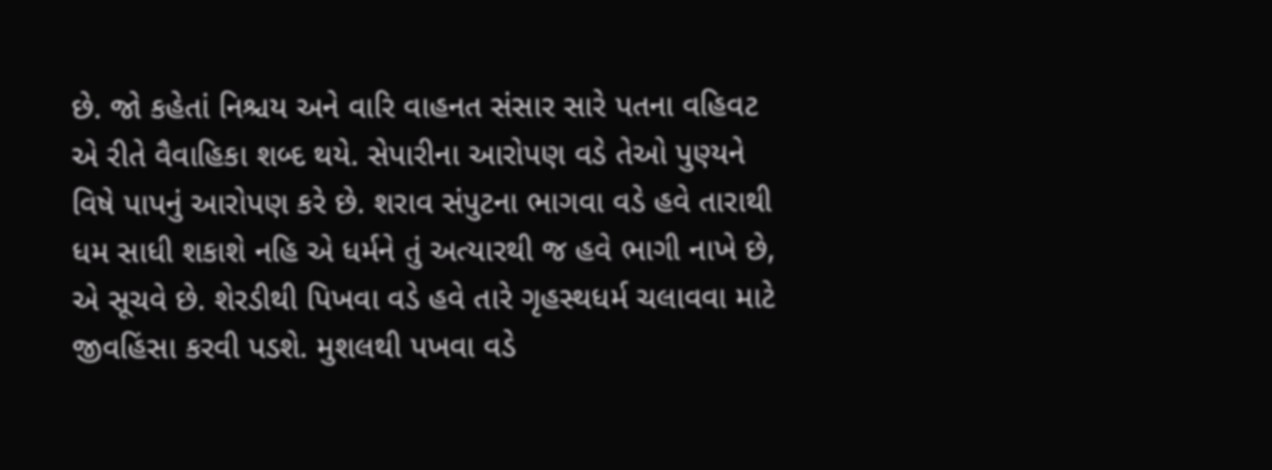છે. જો કહેતાં નિશ્ચય અને વારિ વાહનત સંસાર સારે પતના વહિવટ એ રીતે વૈવાહિકા શબ્દ થયે. સેપારીના આરોપણ વડે તેઓ પુણ્યને વિષે પાપનું આરોપણ કરે છે. શરાવ સંપુટના ભાગવા વડે હવે તારાથી ધમ સાધી શકાશે નહિ એ ધર્મને તું અત્યારથી જ હવે ભાગી નાખે છે, એ સૂચવે છે. શેરડીથી પિખવા વડે હવે તારે ગૃહસ્થધર્મ ચલાવવા માટે જીવહિંસા કરવી પડશે. મુશલથી પખવા વડે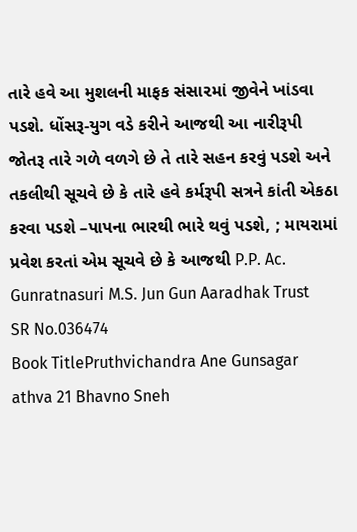તારે હવે આ મુશલની માફક સંસા૨માં જીવેને ખાંડવા પડશે. ધોંસરૂ-યુગ વડે કરીને આજથી આ નારીરૂપી જોતરૂ તારે ગળે વળગે છે તે તારે સહન કરવું પડશે અને તકલીથી સૂચવે છે કે તારે હવે કર્મરૂપી સત્રને કાંતી એકઠા કરવા પડશે –પાપના ભારથી ભારે થવું પડશે, ; માયરામાં પ્રવેશ કરતાં એમ સૂચવે છે કે આજથી P.P. Ac. Gunratnasuri M.S. Jun Gun Aaradhak Trust
SR No.036474
Book TitlePruthvichandra Ane Gunsagar athva 21 Bhavno Sneh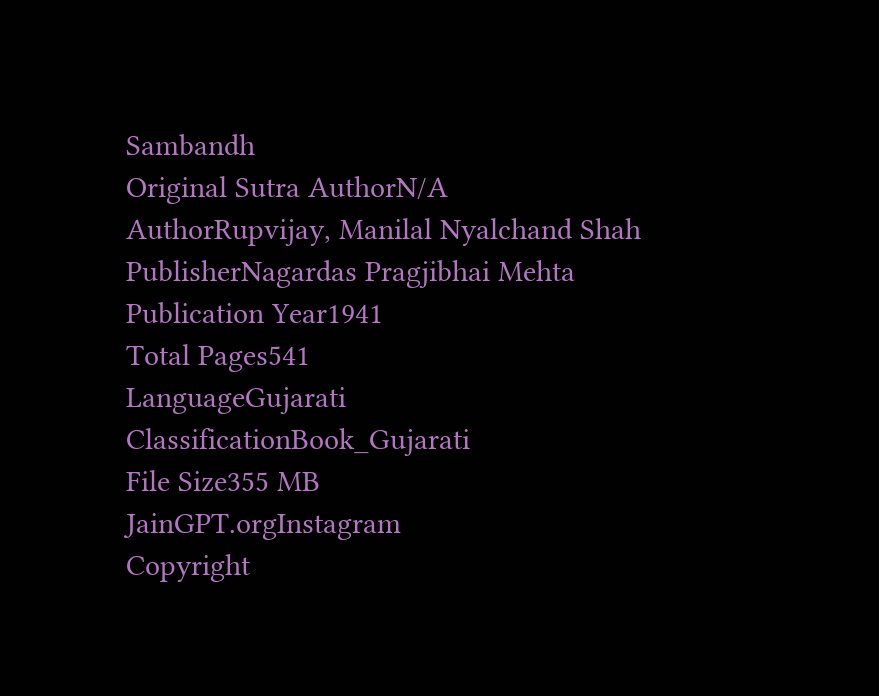Sambandh
Original Sutra AuthorN/A
AuthorRupvijay, Manilal Nyalchand Shah
PublisherNagardas Pragjibhai Mehta
Publication Year1941
Total Pages541
LanguageGujarati
ClassificationBook_Gujarati
File Size355 MB
JainGPT.orgInstagram
Copyright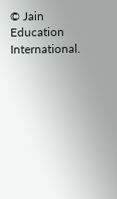© Jain Education International.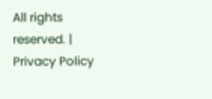All rights reserved. | Privacy Policy